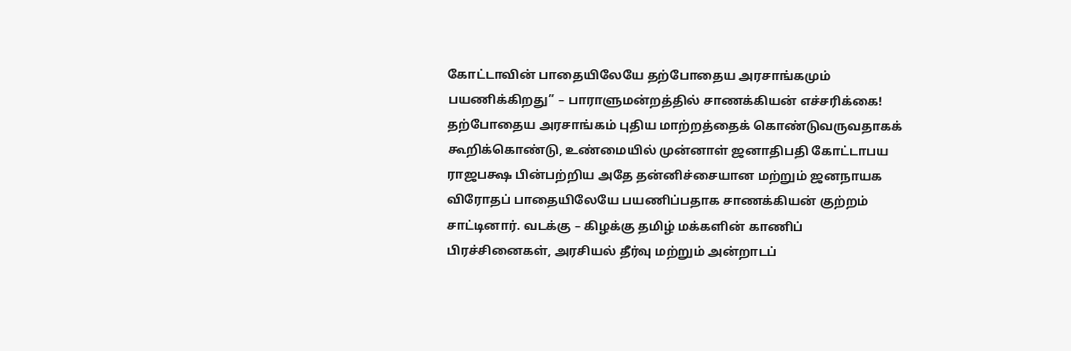கோட்டாவின் பாதையிலேயே தற்போதைய அரசாங்கமும் பயணிக்கிறது” – பாராளுமன்றத்தில் சாணக்கியன் எச்சரிக்கை!
தற்போதைய அரசாங்கம் புதிய மாற்றத்தைக் கொண்டுவருவதாகக் கூறிக்கொண்டு, உண்மையில் முன்னாள் ஜனாதிபதி கோட்டாபய ராஜபக்ஷ பின்பற்றிய அதே தன்னிச்சையான மற்றும் ஜனநாயக விரோதப் பாதையிலேயே பயணிப்பதாக சாணக்கியன் குற்றம் சாட்டினார். வடக்கு – கிழக்கு தமிழ் மக்களின் காணிப் பிரச்சினைகள், அரசியல் தீர்வு மற்றும் அன்றாடப்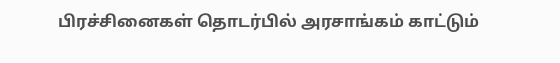பிரச்சினைகள் தொடர்பில் அரசாங்கம் காட்டும்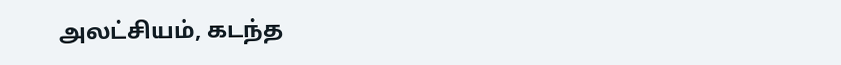அலட்சியம், கடந்த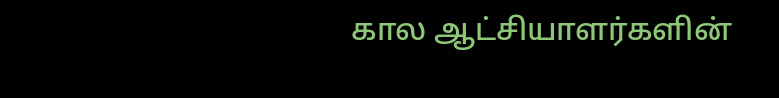கால ஆட்சியாளர்களின்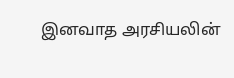இனவாத அரசியலின்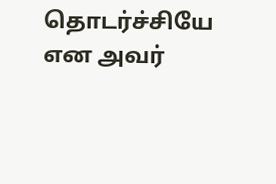தொடர்ச்சியே என அவர்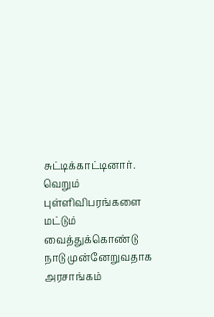சுட்டிக்காட்டினார். வெறும் புள்ளிவிபரங்களை மட்டும் வைத்துக்கொண்டு நாடு முன்னேறுவதாக அரசாங்கம்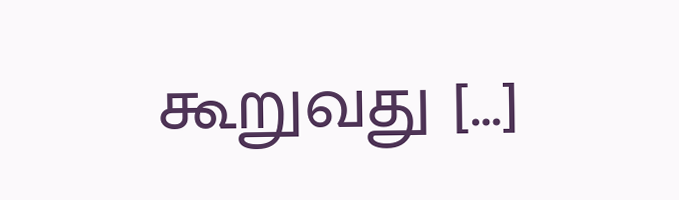கூறுவது […]